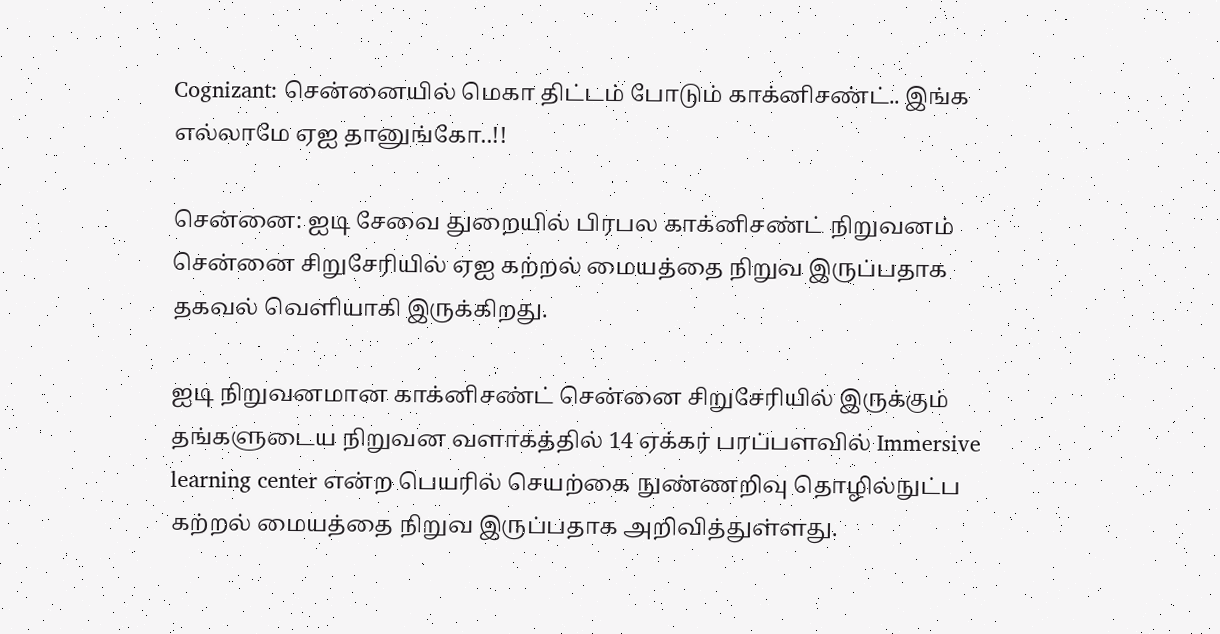Cognizant: சென்னையில் மெகா திட்டம் போடும் காக்னிசண்ட்.. இங்க எல்லாமே ஏஐ தானுங்கோ..!!

சென்னை: ஐடி சேவை துறையில் பிரபல காக்னிசண்ட் நிறுவனம் சென்னை சிறுசேரியில் ஏஐ கற்றல் மையத்தை நிறுவ இருப்பதாக தகவல் வெளியாகி இருக்கிறது.

ஐடி நிறுவனமான காக்னிசண்ட் சென்னை சிறுசேரியில் இருக்கும் தங்களுடைய நிறுவன வளாகத்தில் 14 ஏக்கர் பரப்பளவில் Immersive learning center என்ற பெயரில் செயற்கை நுண்ணறிவு தொழில்நுட்ப கற்றல் மையத்தை நிறுவ இருப்பதாக அறிவித்துள்ளது.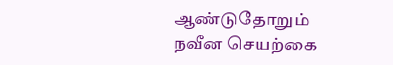ஆண்டுதோறும் நவீன செயற்கை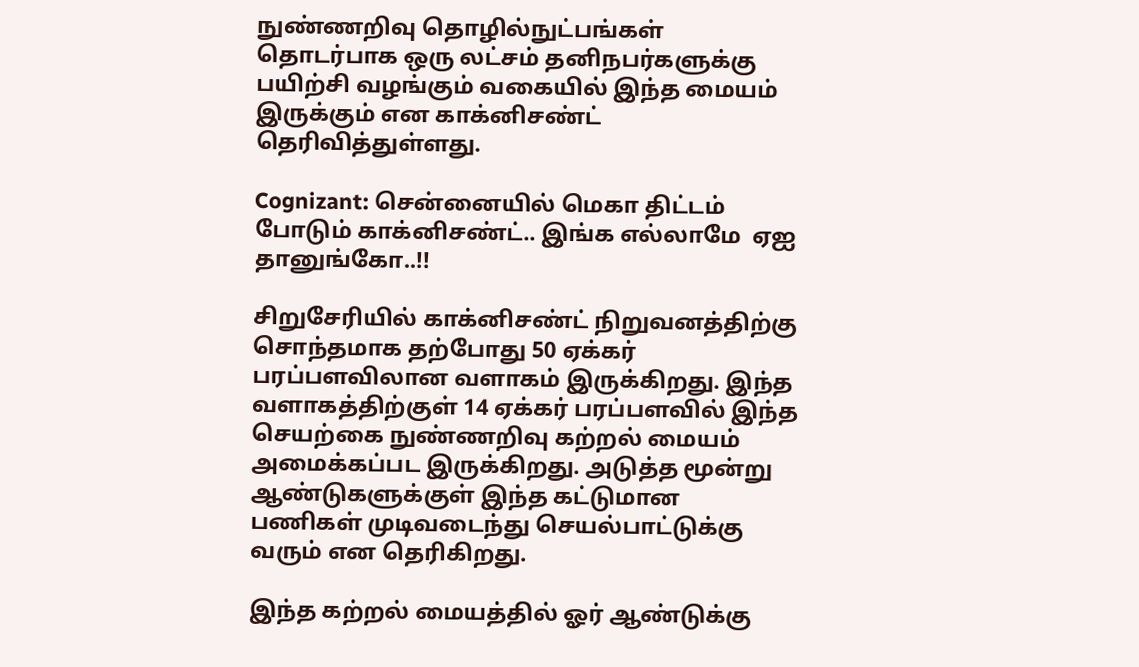நுண்ணறிவு தொழில்நுட்பங்கள் தொடர்பாக ஒரு லட்சம் தனிநபர்களுக்கு பயிற்சி வழங்கும் வகையில் இந்த மையம் இருக்கும் என காக்னிசண்ட் தெரிவித்துள்ளது.

Cognizant: சென்னையில் மெகா திட்டம் போடும் காக்னிசண்ட்.. இங்க எல்லாமே  ஏஐ தானுங்கோ..!!

சிறுசேரியில் காக்னிசண்ட் நிறுவனத்திற்கு சொந்தமாக தற்போது 50 ஏக்கர் பரப்பளவிலான வளாகம் இருக்கிறது. இந்த வளாகத்திற்குள் 14 ஏக்கர் பரப்பளவில் இந்த செயற்கை நுண்ணறிவு கற்றல் மையம் அமைக்கப்பட இருக்கிறது. அடுத்த மூன்று ஆண்டுகளுக்குள் இந்த கட்டுமான பணிகள் முடிவடைந்து செயல்பாட்டுக்கு வரும் என தெரிகிறது.

இந்த கற்றல் மையத்தில் ஓர் ஆண்டுக்கு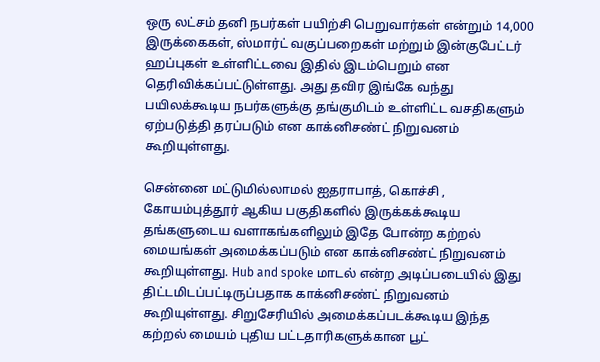ஒரு லட்சம் தனி நபர்கள் பயிற்சி பெறுவார்கள் என்றும் 14,000 இருக்கைகள், ஸ்மார்ட் வகுப்பறைகள் மற்றும் இன்குபேட்டர் ஹப்புகள் உள்ளிட்டவை இதில் இடம்பெறும் என தெரிவிக்கப்பட்டுள்ளது. அது தவிர இங்கே வந்து பயிலக்கூடிய நபர்களுக்கு தங்குமிடம் உள்ளிட்ட வசதிகளும் ஏற்படுத்தி தரப்படும் என காக்னிசண்ட் நிறுவனம் கூறியுள்ளது.

சென்னை மட்டுமில்லாமல் ஐதராபாத், கொச்சி , கோயம்புத்தூர் ஆகிய பகுதிகளில் இருக்கக்கூடிய தங்களுடைய வளாகங்களிலும் இதே போன்ற கற்றல் மையங்கள் அமைக்கப்படும் என காக்னிசண்ட் நிறுவனம் கூறியுள்ளது. Hub and spoke மாடல் என்ற அடிப்படையில் இது திட்டமிடப்பட்டிருப்பதாக காக்னிசண்ட் நிறுவனம் கூறியுள்ளது. சிறுசேரியில் அமைக்கப்படக்கூடிய இந்த கற்றல் மையம் புதிய பட்டதாரிகளுக்கான பூட்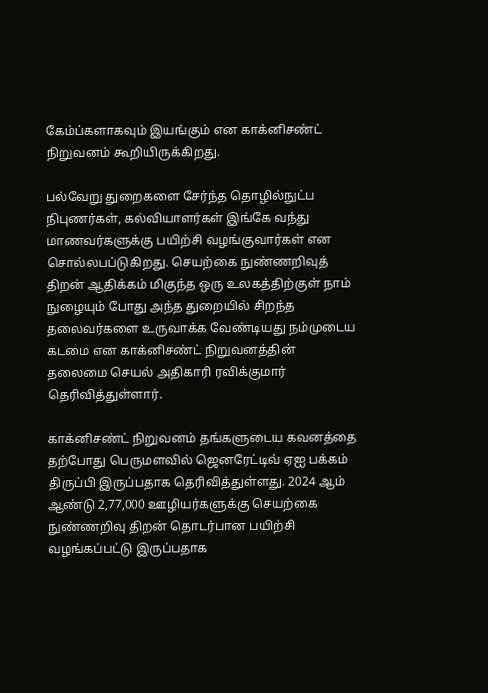கேம்ப்களாகவும் இயங்கும் என காக்னிசண்ட் நிறுவனம் கூறியிருக்கிறது.

பல்வேறு துறைகளை சேர்ந்த தொழில்நுட்ப நிபுணர்கள், கல்வியாளர்கள் இங்கே வந்து மாணவர்களுக்கு பயிற்சி வழங்குவார்கள் என சொல்லபப்டுகிறது. செயற்கை நுண்ணறிவுத் திறன் ஆதிக்கம் மிகுந்த ஒரு உலகத்திற்குள் நாம் நுழையும் போது அந்த துறையில் சிறந்த தலைவர்களை உருவாக்க வேண்டியது நம்முடைய கடமை என காக்னிசண்ட் நிறுவனத்தின் தலைமை செயல் அதிகாரி ரவிக்குமார் தெரிவித்துள்ளார்.

காக்னிசண்ட் நிறுவனம் தங்களுடைய கவனத்தை தற்போது பெருமளவில் ஜெனரேட்டிவ் ஏஐ பக்கம் திருப்பி இருப்பதாக தெரிவித்துள்ளது. 2024 ஆம் ஆண்டு 2,77,000 ஊழியர்களுக்கு செயற்கை நுண்ணறிவு திறன் தொடர்பான பயிற்சி வழங்கப்பட்டு இருப்பதாக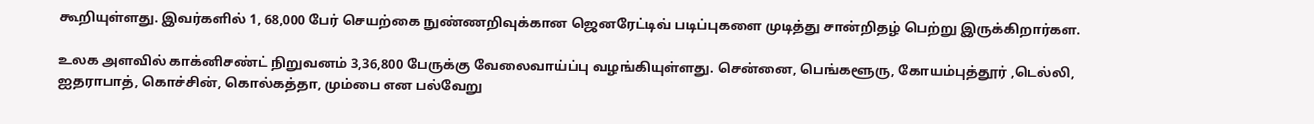கூறியுள்ளது. இவர்களில் 1, 68,000 பேர் செயற்கை நுண்ணறிவுக்கான ஜெனரேட்டிவ் படிப்புகளை முடித்து சான்றிதழ் பெற்று இருக்கிறார்கள.

உலக அளவில் காக்னிசண்ட் நிறுவனம் 3,36,800 பேருக்கு வேலைவாய்ப்பு வழங்கியுள்ளது. சென்னை, பெங்களூரு, கோயம்புத்தூர் ,டெல்லி, ஐதராபாத், கொச்சின், கொல்கத்தா, மும்பை என பல்வேறு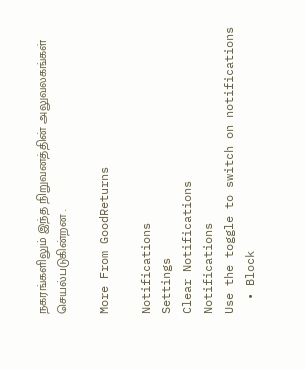நகரங்களிலும் இந்த நிறுவனத்தின் அலுவலகங்கள் செயல்படுகின்றன .

More From GoodReturns

Notifications
Settings
Clear Notifications
Notifications
Use the toggle to switch on notifications
  • Block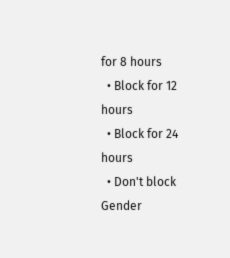for 8 hours
  • Block for 12 hours
  • Block for 24 hours
  • Don't block
Gender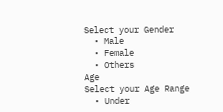Select your Gender
  • Male
  • Female
  • Others
Age
Select your Age Range
  • Under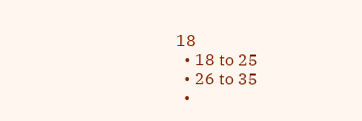18
  • 18 to 25
  • 26 to 35
  •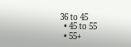36 to 45
  • 45 to 55
  • 55+